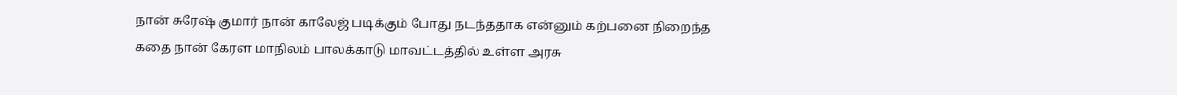நான் சுரேஷ் குமார் நான் காலேஜ் படிக்கும் போது நடந்ததாக என்னும் கற்பனை நிறைந்த கதை நான் கேரள மாநிலம் பாலக்காடு மாவட்டத்தில் உள்ள அரசு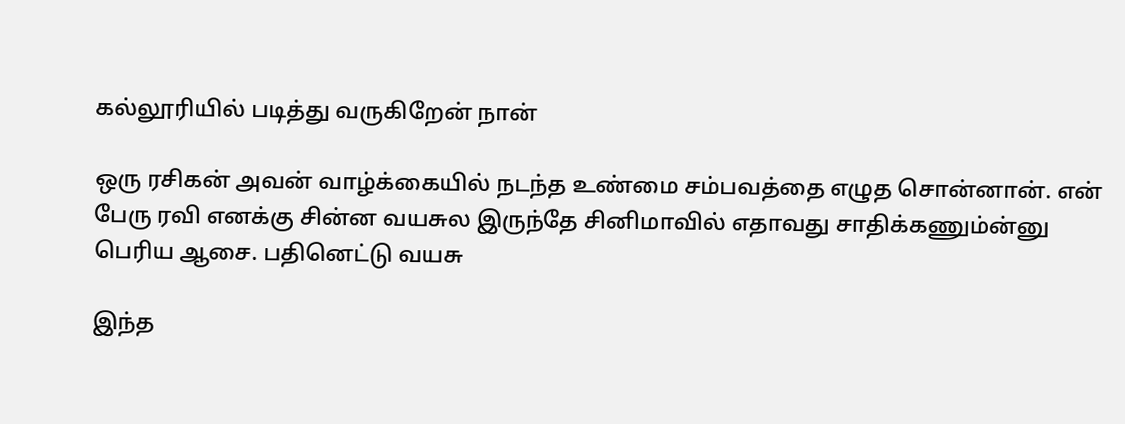கல்லூரியில் படித்து வருகிறேன் நான்

ஒரு ரசிகன் அவன் வாழ்க்கையில் நடந்த உண்மை சம்பவத்தை எழுத சொன்னான். என் பேரு ரவி எனக்கு சின்ன வயசுல இருந்தே சினிமாவில் எதாவது சாதிக்கணும்ன்னு பெரிய ஆசை. பதினெட்டு வயசு

இந்த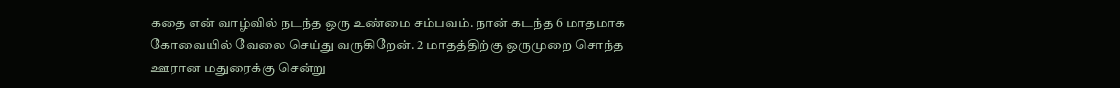கதை என் வாழ்வில் நடந்த ஒரு உண்மை சம்பவம். நான் கடந்த 6 மாதமாக கோவையில் வேலை செய்து வருகிறேன். 2 மாதத்திற்கு ஒருமுறை சொந்த ஊரான மதுரைக்கு சென்று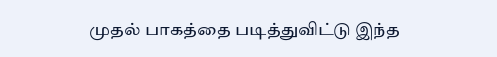முதல் பாகத்தை படித்துவிட்டு இந்த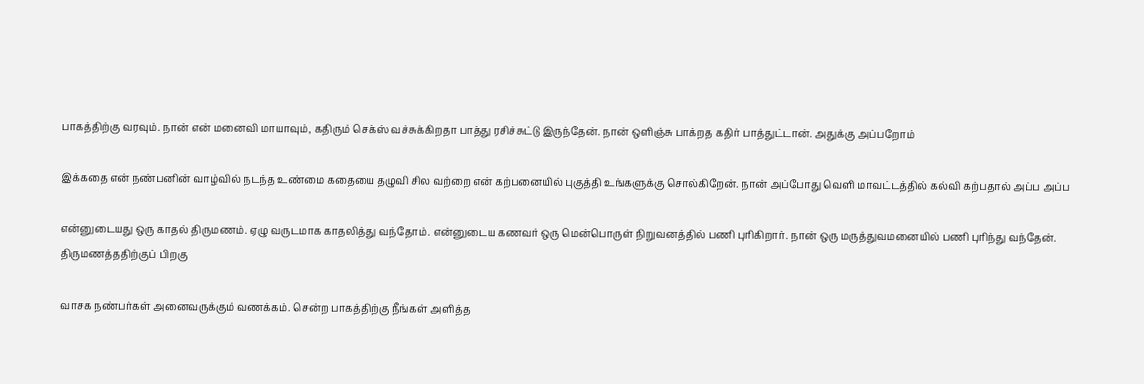பாகத்திற்கு வரவும். நான் என் மனைவி மாயாவும், கதிரும் செக்ஸ் வச்சுக்கிறதா பாத்து ரசிச்சுட்டு இருந்தேன். நான் ஒளிஞ்சு பாக்றத கதிர் பாத்துட்டான். அதுக்கு அப்பறோம்

இக்கதை என் நண்பனின் வாழ்வில் நடந்த உண்மை கதையை தழுவி சில வற்றை என் கற்பனையில் புகுத்தி உங்களுக்கு சொல்கிறேன். நான் அப்போது வெளி மாவட்டத்தில் கல்வி கற்பதால் அப்ப அப்ப

என்னுடையது ஒரு காதல் திருமணம். ஏழு வருடமாக காதலித்து வந்தோம். என்னுடைய கணவர் ஒரு மென்பொருள் நிறுவனத்தில் பணி புரிகிறார். நான் ஒரு மருத்துவமனையில் பணி புரிந்து வந்தேன். திருமணத்ததிற்குப் பிறகு

வாசக நண்பர்கள் அனைவருக்கும் வணக்கம். சென்ற பாகத்திற்கு நீங்கள் அளித்த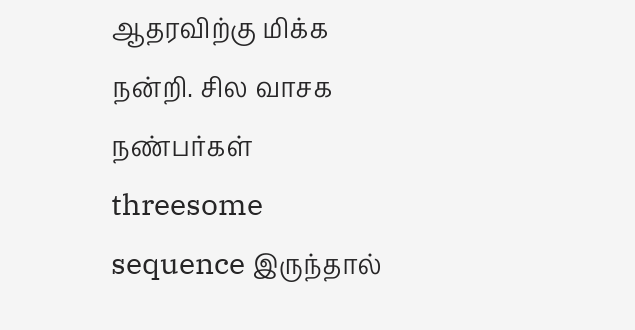ஆதரவிற்கு மிக்க நன்றி. சில வாசக நண்பர்கள் threesome sequence இருந்தால்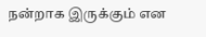நன்றாக இருக்கும் என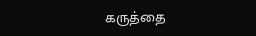கருத்தை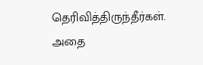தெரிவித்திருந்தீர்கள். அதை